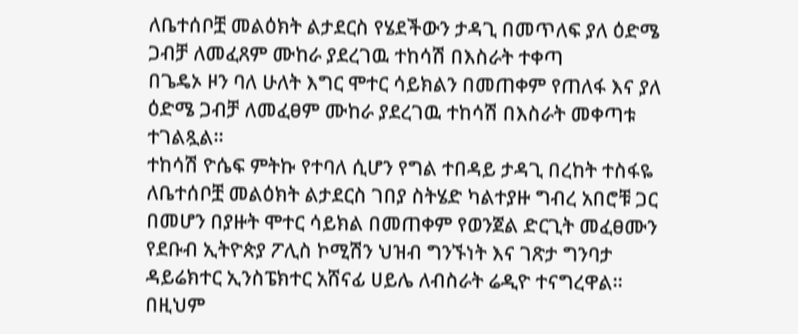ለቤተሰቦቿ መልዕክት ልታደርስ የሄደችውን ታዳጊ በመጥለፍ ያለ ዕድሜ ጋብቻ ለመፈጸም ሙከራ ያደረገዉ ተከሳሽ በእስራት ተቀጣ
በጌዴኦ ዞን ባለ ሁለት እግር ሞተር ሳይክልን በመጠቀም የጠለፋ እና ያለ ዕድሜ ጋብቻ ለመፈፀም ሙከራ ያደረገዉ ተከሳሽ በእስራት መቀጣቱ ተገልጿል።
ተከሳሽ ዮሴፍ ምትኩ የተባለ ሲሆን የግል ተበዳይ ታዳጊ በረከት ተስፋዬ ለቤተሰቦቿ መልዕክት ልታደርስ ገበያ ስትሄድ ካልተያዙ ግብረ አበሮቹ ጋር በመሆን በያዙት ሞተር ሳይክል በመጠቀም የወንጀል ድርጊት መፈፀሙን የደቡብ ኢትዮጵያ ፖሊስ ኮሚሽን ህዝብ ግንኙነት እና ገጽታ ግንባታ ዳይሬክተር ኢንስፔክተር አሸናፊ ሀይሌ ለብስራት ሬዲዮ ተናግረዋል።
በዚህም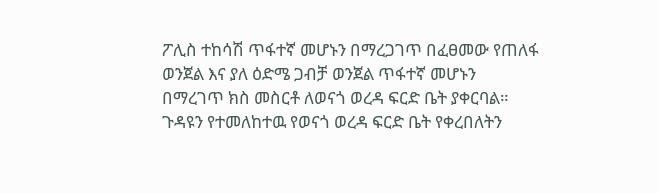ፖሊስ ተከሳሽ ጥፋተኛ መሆኑን በማረጋገጥ በፈፀመው የጠለፋ ወንጀል እና ያለ ዕድሜ ጋብቻ ወንጀል ጥፋተኛ መሆኑን በማረገጥ ክስ መስርቶ ለወናጎ ወረዳ ፍርድ ቤት ያቀርባል።
ጉዳዩን የተመለከተዉ የወናጎ ወረዳ ፍርድ ቤት የቀረበለትን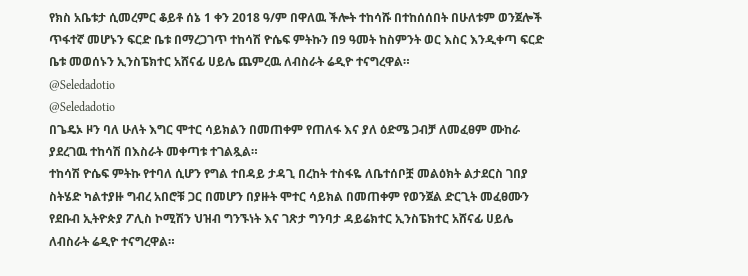የክስ አቤቱታ ሲመረምር ቆይቶ ሰኔ 1 ቀን 2018 ዓ/ም በዋለዉ ችሎት ተከሳሹ በተከሰሰበት በሁለቱም ወንጀሎች ጥፋተኛ መሆኑን ፍርድ ቤቱ በማረጋገጥ ተከሳሽ ዮሴፍ ምትኩን በ9 ዓመት ከስምንት ወር እስር እንዲቀጣ ፍርድ ቤቱ መወሰኑን ኢንስፔክተር አሸናፊ ሀይሌ ጨምረዉ ለብስራት ሬዲዮ ተናግረዋል።
@Seledadotio
@Seledadotio
በጌዴኦ ዞን ባለ ሁለት እግር ሞተር ሳይክልን በመጠቀም የጠለፋ እና ያለ ዕድሜ ጋብቻ ለመፈፀም ሙከራ ያደረገዉ ተከሳሽ በእስራት መቀጣቱ ተገልጿል።
ተከሳሽ ዮሴፍ ምትኩ የተባለ ሲሆን የግል ተበዳይ ታዳጊ በረከት ተስፋዬ ለቤተሰቦቿ መልዕክት ልታደርስ ገበያ ስትሄድ ካልተያዙ ግብረ አበሮቹ ጋር በመሆን በያዙት ሞተር ሳይክል በመጠቀም የወንጀል ድርጊት መፈፀሙን የደቡብ ኢትዮጵያ ፖሊስ ኮሚሽን ህዝብ ግንኙነት እና ገጽታ ግንባታ ዳይሬክተር ኢንስፔክተር አሸናፊ ሀይሌ ለብስራት ሬዲዮ ተናግረዋል።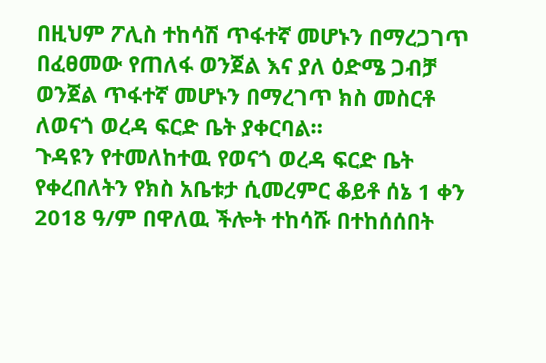በዚህም ፖሊስ ተከሳሽ ጥፋተኛ መሆኑን በማረጋገጥ በፈፀመው የጠለፋ ወንጀል እና ያለ ዕድሜ ጋብቻ ወንጀል ጥፋተኛ መሆኑን በማረገጥ ክስ መስርቶ ለወናጎ ወረዳ ፍርድ ቤት ያቀርባል።
ጉዳዩን የተመለከተዉ የወናጎ ወረዳ ፍርድ ቤት የቀረበለትን የክስ አቤቱታ ሲመረምር ቆይቶ ሰኔ 1 ቀን 2018 ዓ/ም በዋለዉ ችሎት ተከሳሹ በተከሰሰበት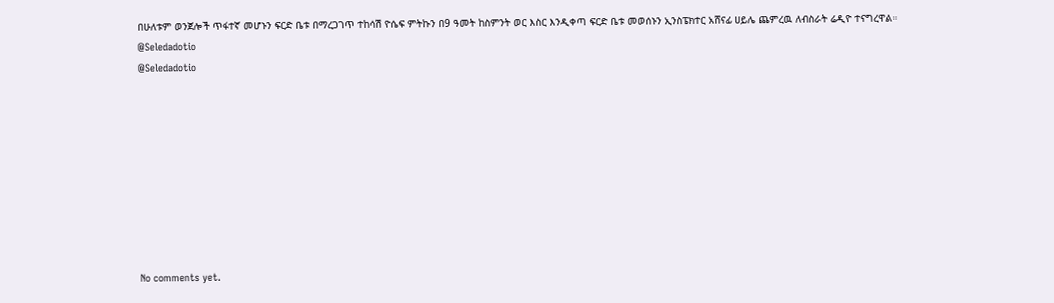በሁለቱም ወንጀሎች ጥፋተኛ መሆኑን ፍርድ ቤቱ በማረጋገጥ ተከሳሽ ዮሴፍ ምትኩን በ9 ዓመት ከስምንት ወር እስር እንዲቀጣ ፍርድ ቤቱ መወሰኑን ኢንስፔክተር አሸናፊ ሀይሌ ጨምረዉ ለብስራት ሬዲዮ ተናግረዋል።
@Seledadotio
@Seledadotio









No comments yet.